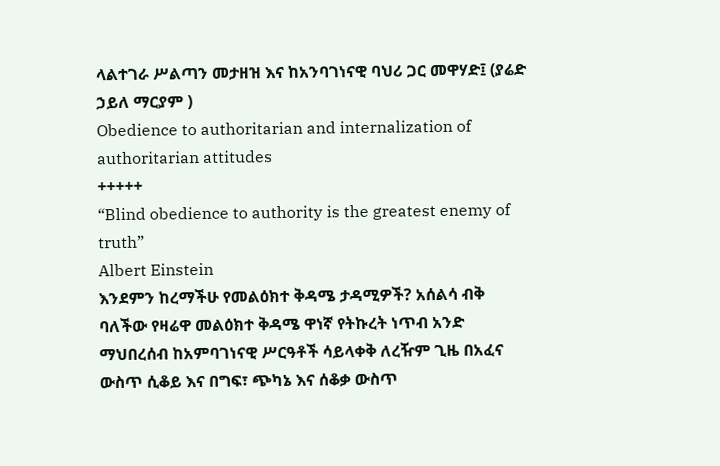ላልተገራ ሥልጣን መታዘዝ እና ከአንባገነናዊ ባህሪ ጋር መዋሃድ፤ (ያሬድ ኃይለ ማርያም )
Obedience to authoritarian and internalization of authoritarian attitudes
+++++
“Blind obedience to authority is the greatest enemy of truth”
Albert Einstein
እንደምን ከረማችሁ የመልዕክተ ቅዳሜ ታዳሚዎች? አሰልሳ ብቅ ባለችው የዛሬዋ መልዕክተ ቅዳሜ ዋነኛ የትኩረት ነጥብ አንድ ማህበረሰብ ከአምባገነናዊ ሥርዓቶች ሳይላቀቅ ለረዥም ጊዜ በአፈና ውስጥ ሲቆይ እና በግፍ፣ ጭካኔ እና ሰቆቃ ውስጥ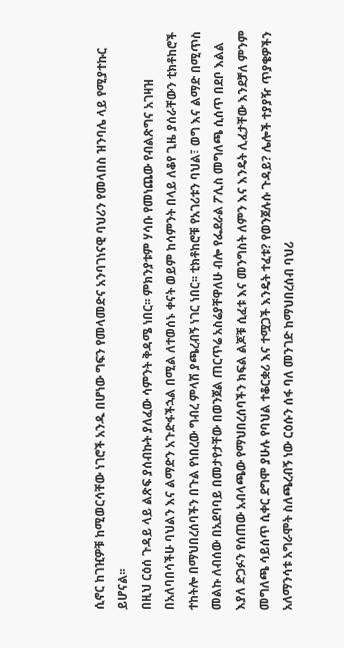ሲኖር ከገዢዎቹ ከሚወርሳቸው ነገሮች አንዱ በሆነው ግፍን የመላመድና አንባገነናዊ ባህሪን የመላበስ ዝንባሌ ላይ የሚያተኩር ይሆናል፡፡
በዚህ ርዕሰ ጉዳይ ላይ ልጽፍ ያሰብኩት ያለፈው ሳምንት ቅዳሜ ነበር፡፡ ምክንያቱም ሃሳቡ የመነጨው የብልጽግና አገዛዝ በአለባበሳችሁ ባህልን እና ልማድን አጉድፋችኋል በሚል ለተወሰኑ ቀናት ወይም ከሳምንት በላይ ለቆየ ጊዜ ያሰራቸውን ቲክቶከሮች ተከትሎ በማህበረሰባችን በጉል የነበረው ግብረ ምላሽ ያጫረብኝ ነገር ነበር፡፡ ቲክቶከሮቹ የአገሪቱን ባህል፣ ወግ እና ልማድ በሚጥስ መልኩ ለብሰው በአደባባይ በመታየታቸው በወንጀል ጠርጥሬ አስሬያቸዋለሁ ብሎ የፌደራል ፖሊስ መግለጫ ሲሰጥ በደቦ እልል እያለ ድጋፉን የሰጠው አብላጫው የማህበረሰባችን ክፍል ልጆቹ ሲፈቱ እና መንግስት ለምን እና እንዴት ሊፈታቸው እንደቻለ ምንም መግለጫ ሳይሰጥ ሲቀር ደግሞ ያሁሉ የባህል ተቆርቋሪ እና ተሟጋች እንዴት ተፈቱ? የወንጀሉሱ ጉዳይ? ሌሎች ተያያዥ ጥያቄዎችን አለማንሳቱ አግራሞት ስለጫረብኝ ነው ርዕሱን ሰፋ ባለ መንገድ ከማህበረሰብ ባህሪ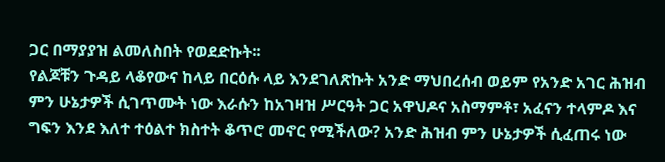ጋር በማያያዝ ልመለስበት የወደድኩት፡፡
የልጆቹን ጉዳይ ላቆየውና ከላይ በርዕሱ ላይ እንደገለጽኩት አንድ ማህበረሰብ ወይም የአንድ አገር ሕዝብ ምን ሁኔታዎች ሲገጥሙት ነው እራሱን ከአገዛዝ ሥርዓት ጋር አዋህዶና አስማምቶ፣ አፈናን ተላምዶ እና ግፍን እንደ እለተ ተዕልተ ክስተት ቆጥሮ መኖር የሚችለው? አንድ ሕዝብ ምን ሁኔታዎች ሲፈጠሩ ነው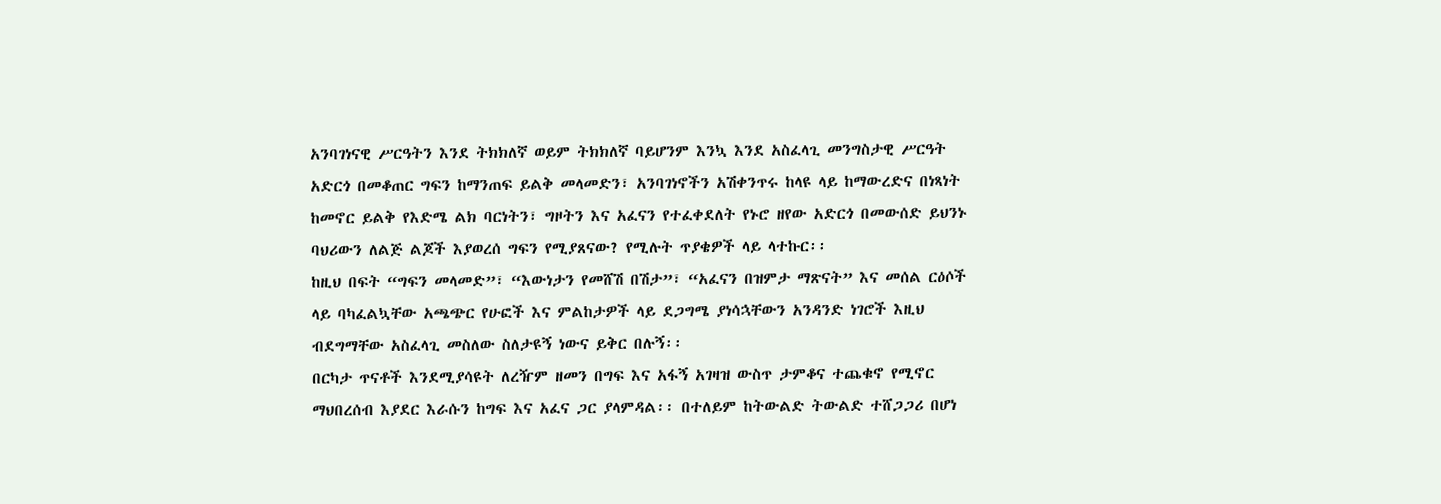አንባገነናዊ ሥርዓትን እንደ ትክክለኛ ወይም ትክክለኛ ባይሆንም እንኳ እንደ አስፈላጊ መንግስታዊ ሥርዓት አድርጎ በመቆጠር ግፍን ከማንጠፍ ይልቅ መላመድን፣ አንባገነኖችን አሽቀንጥሩ ከላዩ ላይ ከማውረድና በነጻነት ከመኖር ይልቅ የእድሜ ልክ ባርነትን፣ ግዞትን እና አፈናን የተፈቀደለት የኑሮ ዘየው አድርጎ በመውሰድ ይህንኑ ባህሪውን ለልጅ ልጆች እያወረሰ ግፍን የሚያጸናው? የሚሉት ጥያቄዎች ላይ ላተኩር፡፡
ከዚህ በፍት “ግፍን መላመድ”፣ “እውነታን የመሸሽ በሽታ”፣ “አፈናን በዝምታ ማጽናት” እና መሰል ርዕሶች ላይ ባካፈልኳቸው አጫጭር የሁፎች እና ምልከታዎች ላይ ደጋግሜ ያነሳኋቸውን አንዳንድ ነገሮች እዚህ ብደግማቸው አስፈላጊ መስለው ስለታዩኝ ነውና ይቅር በሉኝ፡፡
በርካታ ጥናቶች እንደሚያሳዩት ለረዥም ዘመን በግፍ እና አፋኝ አገዛዝ ውስጥ ታምቆና ተጨቁኖ የሚኖር ማህበረሰብ እያደር እራሱን ከግፍ እና አፈና ጋር ያላምዳል፡፡ በተለይም ከትውልድ ትውልድ ተሸጋጋሪ በሆነ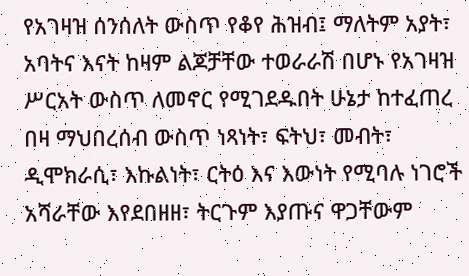የአገዛዝ ሰንሰለት ውስጥ የቆየ ሕዝብ፤ ማለትም አያት፣ አባትና እናት ከዛም ልጆቻቸው ተወራራሽ በሆኑ የአገዛዝ ሥርአት ውስጥ ለመኖር የሚገደዱበት ሁኔታ ከተፈጠረ በዛ ማህበረሰብ ውስጥ ነጻነት፣ ፍትህ፣ መብት፣ ዲሞክራሲ፣ እኩልነት፣ ርትዕ እና እውነት የሚባሉ ነገሮች አሻራቸው እየደበዘዘ፣ ትርጉም እያጡና ዋጋቸውም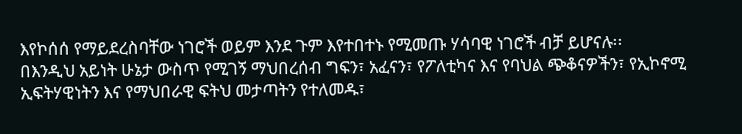እየኮሰሰ የማይደረስባቸው ነገሮች ወይም እንደ ጉም እየተበተኑ የሚመጡ ሃሳባዊ ነገሮች ብቻ ይሆናሉ፡፡
በእንዲህ አይነት ሁኔታ ውስጥ የሚገኝ ማህበረሰብ ግፍን፣ አፈናን፣ የፖለቲካና እና የባህል ጭቆናዎችን፣ የኢኮኖሚ ኢፍትሃዊነትን እና የማህበራዊ ፍትህ መታጣትን የተለመዱ፣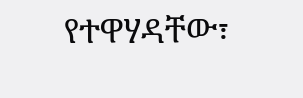የተዋሃዳቸው፣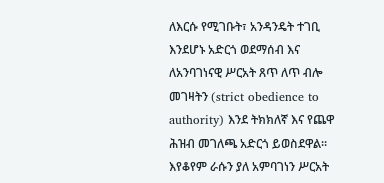ለእርሱ የሚገቡት፣ አንዳንዴት ተገቢ እንደሆኑ አድርጎ ወደማሰብ እና ለአንባገነናዊ ሥርአት ጸጥ ለጥ ብሎ መገዛትን (strict obedience to authority) እንደ ትክክለኛ እና የጨዋ ሕዝብ መገለጫ አድርጎ ይወስደዋል፡፡ እየቆየም ራሱን ያለ አምባገነን ሥርአት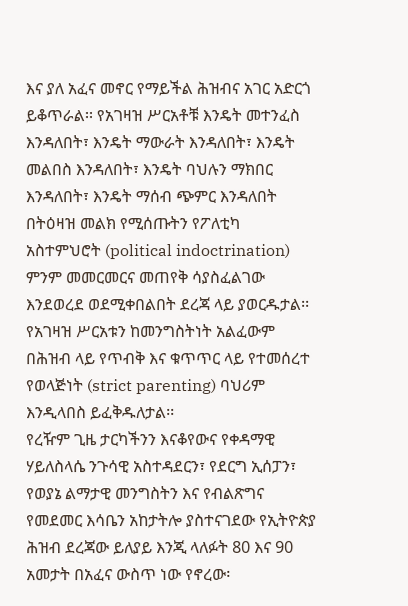እና ያለ አፈና መኖር የማይችል ሕዝብና አገር አድርጎ ይቆጥራል፡፡ የአገዛዝ ሥርአቶቹ እንዴት መተንፈስ እንዳለበት፣ እንዴት ማውራት እንዳለበት፣ እንዴት መልበስ እንዳለበት፣ እንዴት ባህሉን ማክበር እንዳለበት፣ እንዴት ማሰብ ጭምር እንዳለበት በትዕዛዝ መልክ የሚሰጡትን የፖለቲካ አስተምህሮት (political indoctrination) ምንም መመርመርና መጠየቅ ሳያስፈልገው እንደወረደ ወደሚቀበልበት ደረጃ ላይ ያወርዱታል፡፡ የአገዛዝ ሥርአቱን ከመንግስትነት አልፈውም በሕዝብ ላይ የጥብቅ እና ቁጥጥር ላይ የተመሰረተ የወላጅነት (strict parenting) ባህሪም እንዲላበስ ይፈቅዱለታል፡፡
የረዥም ጊዜ ታርካችንን እናቆየውና የቀዳማዊ ሃይለስላሴ ንጉሳዊ አስተዳደርን፣ የደርግ ኢሰፓን፣ የወያኔ ልማታዊ መንግስትን እና የብልጽግና የመደመር እሳቤን አከታትሎ ያስተናገደው የኢትዮጵያ ሕዝብ ደረጃው ይለያይ እንጂ ላለፉት 80 እና 90 አመታት በአፈና ውስጥ ነው የኖረው፡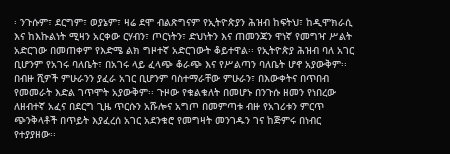፡ ንጉሱም፣ ደርግም፣ ወያኔም፣ ዛሬ ደሞ ብልጽግናም የኢትዮጵያን ሕዝብ ከፍትህ፣ ከዲሞክራሲ እና ከእኩልነት ሚዛን አርቀው ርሃብን፣ ጦርነትን፣ ድህነትን እና ጠመንጃን ዋነኛ የመግዣ ሥልት አድርገው በመጠቀም የእድሜ ልክ ግዞተኛ አድርገውት ቆይተዋል፡፡ የኢትዮጵያ ሕዝብ ባለ አገር ቢሆንም የአገሩ ባለቤት፣ በአገሩ ላይ ፈላጭ ቆራጭ እና የሥልጣን ባለቤት ሆኖ አያውቅም፡፡ በብዙ ሺዎች ምሁራንን ያፈራ አገር ቢሆንም ባስተማራቸው ምሁራን፣ በእውቀትና በጥበብ የመመራት እድል ገጥሞት አያውቅም፡፡ ጉዞው የቁልቁለት በመሆኑ በንጉሱ ዘመን የነበረው ለዘብተኛ አፈና በደርግ ጊዜ ጥርሱን አሹሎና አግጦ በመምጣቱ ብዙ የአገሪቱን ምርጥ ጭንቅላቶች በጥይት እያፈረሰ አገር አደንቁሮ የመግዛት መንገዱን ገና ከጅምሩ በነብር የተያያዘው፡፡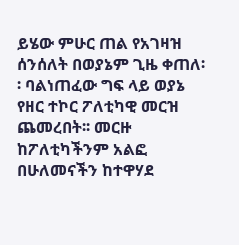ይሄው ምሁር ጠል የአገዛዝ ሰንሰለት በወያኔም ጊዜ ቀጠለ፡፡ ባልነጠፈው ግፍ ላይ ወያኔ የዘር ተኮር ፖለቲካዊ መርዝ ጨመረበት፡፡ መርዙ ከፖለቲካችንም አልፎ በሁለመናችን ከተዋሃደ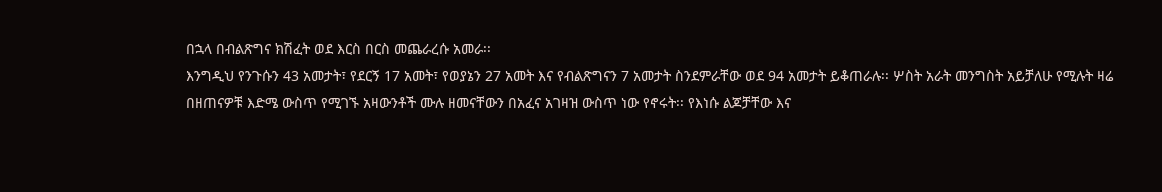በኋላ በብልጽግና ክሽፈት ወደ እርስ በርስ መጨራረሱ አመራ፡፡
እንግዲህ የንጉሱን 43 አመታት፣ የደርኝ 17 አመት፣ የወያኔን 27 አመት እና የብልጽግናን 7 አመታት ስንደምራቸው ወደ 94 አመታት ይቆጠራሉ፡፡ ሦስት አራት መንግስት አይቻለሁ የሚሉት ዛሬ በዘጠናዎቹ እድሜ ውስጥ የሚገኙ አዛውንቶች ሙሉ ዘመናቸውን በአፈና አገዛዝ ውስጥ ነው የኖሩት፡፡ የእነሱ ልጆቻቸው እና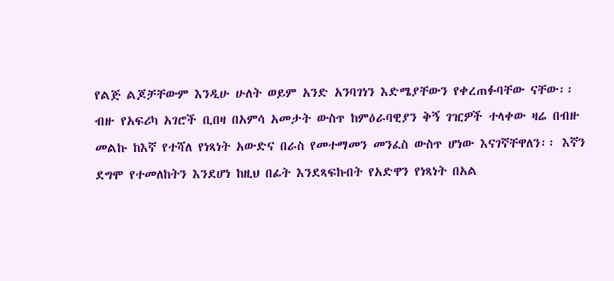የልጅ ልጆቻቸውም እንዲሁ ሁለት ወይም አንድ አንባገነን እድሜያቸውን የቀረጠፉባቸው ናቸው፡፡ ብዙ የአፍሪካ አገሮች ቢበዛ በአምሳ አመታት ውስጥ ከምዕራባዊያን ቅኝ ገዢዎች ተላቀው ዛሬ በብዙ መልኩ ከእኛ የተሻለ የነጻነት አውድና በራስ የመተማመን መንፈስ ውስጥ ሆነው እናገኛቸዋለን፡፡ እኛን ደግሞ የተመለከትን እንደሆነ ከዚህ በፊት እንደጻፍኩበት የአድዋን የነጻነት በአል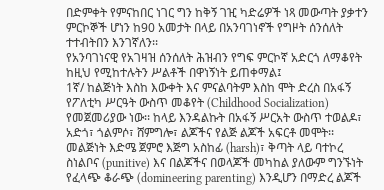በድምቀት የምናከበር ነገር ግን ከቅኝ ገዢ ካድሬዎች ነጻ መውጣት ያቃተን ምርኮኞች ሆነን ከ90 አመታት በላይ በአንባገነኖች የግዞት ሰንሰለት ተተብትበን እንገኛለን፡፡
የአንባገነናዊ የአገዛዝ ሰንሰለት ሕዝብን የግፍ ምርኮኛ አድርጎ ለማቆየት ከዚህ የሚከተሉትን ሥልቶች በዋነኝነት ይጠቀማል፤
1ኛ/ ከልጅነት እስከ እውቀት እና ምናልባትም እስከ ሞት ድረስ በአፋኝ የፖለቲካ ሥርዓት ውስጥ መቆየት (Childhood Socialization) የመጀመሪያው ነው፡፡ ከላይ እንዳልኩት በአፋኝ ሥርአት ውስጥ ተወልዶ፣ አድጎ፣ ጎልምሶ፣ ሸምግሎ፣ ልጆችና የልጅ ልጆች አፍርቶ መሞት፡፡ መልጅነት እድሜ ጀምሮ እጅግ አስከፊ (harsh)፣ ቅጣት ላይ ባተኮረ ስነልቦና (punitive) እና በልጆችና በወላጆች መካከል ያለውም ግንኙነት የፈላጭ ቆራጭ (domineering parenting) እንዲሆን በማድረ ልጆች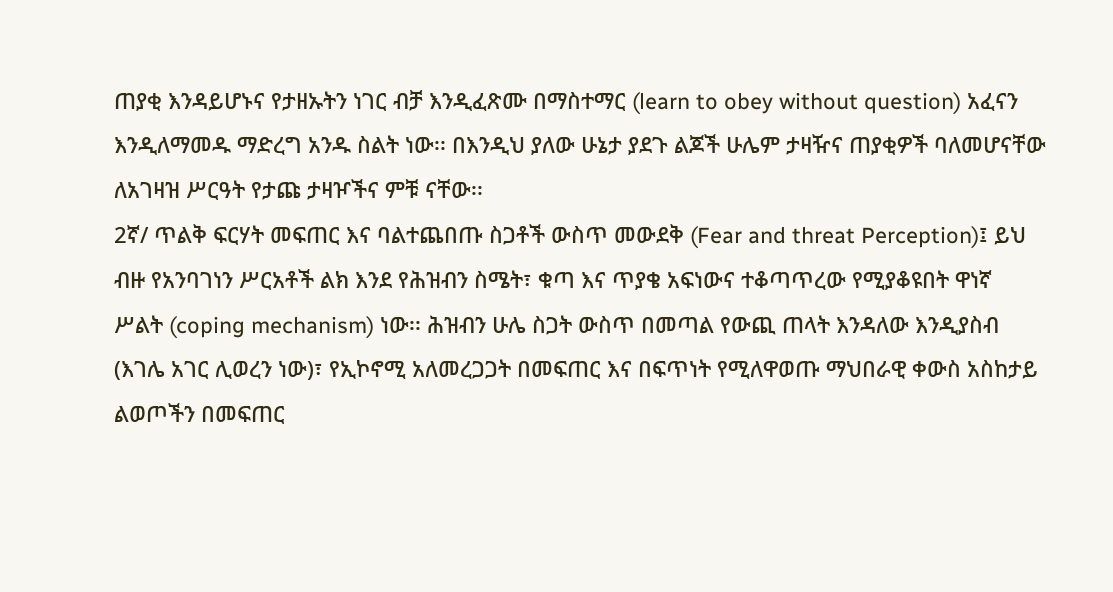ጠያቂ እንዳይሆኑና የታዘኡትን ነገር ብቻ እንዲፈጽሙ በማስተማር (learn to obey without question) አፈናን እንዲለማመዱ ማድረግ አንዱ ስልት ነው፡፡ በእንዲህ ያለው ሁኔታ ያደጉ ልጆች ሁሌም ታዛዥና ጠያቂዎች ባለመሆናቸው ለአገዛዝ ሥርዓት የታጩ ታዛዦችና ምቹ ናቸው፡፡
2ኛ/ ጥልቅ ፍርሃት መፍጠር እና ባልተጨበጡ ስጋቶች ውስጥ መውደቅ (Fear and threat Perception)፤ ይህ ብዙ የአንባገነን ሥርአቶች ልክ እንደ የሕዝብን ስሜት፣ ቁጣ እና ጥያቄ አፍነውና ተቆጣጥረው የሚያቆዩበት ዋነኛ ሥልት (coping mechanism) ነው፡፡ ሕዝብን ሁሌ ስጋት ውስጥ በመጣል የውጪ ጠላት እንዳለው እንዲያስብ (እገሌ አገር ሊወረን ነው)፣ የኢኮኖሚ አለመረጋጋት በመፍጠር እና በፍጥነት የሚለዋወጡ ማህበራዊ ቀውስ አስከታይ ልወጦችን በመፍጠር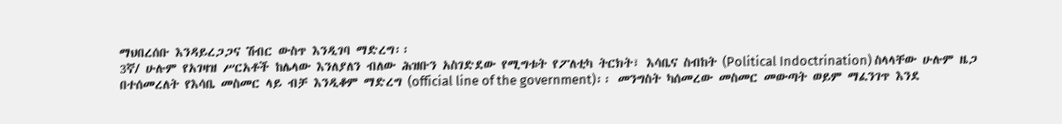ማህበረሰቡ እንዳይረጋጋና ሽብር ውስጥ እንዲገባ ማድረግ፡፡
3ኛ/ ሁሉም የአገዛዝ ሥርአቶች ከሌላው እንለያለን ብለው ሕዝቡን አስገድደው የሚግቱት የፖለቲካ ትርክት፣ እሳቤና ስብከት (Political Indoctrination) ስላላቸው ሁሉም ዜጋ በተሰመረለት የእሳቤ መስመር ላይ ብቻ እንዲቆም ማድረግ (official line of the government)፡፡ መንግስት ካሰመረው መስመር መውጣት ወይም ማፈንገጥ እንደ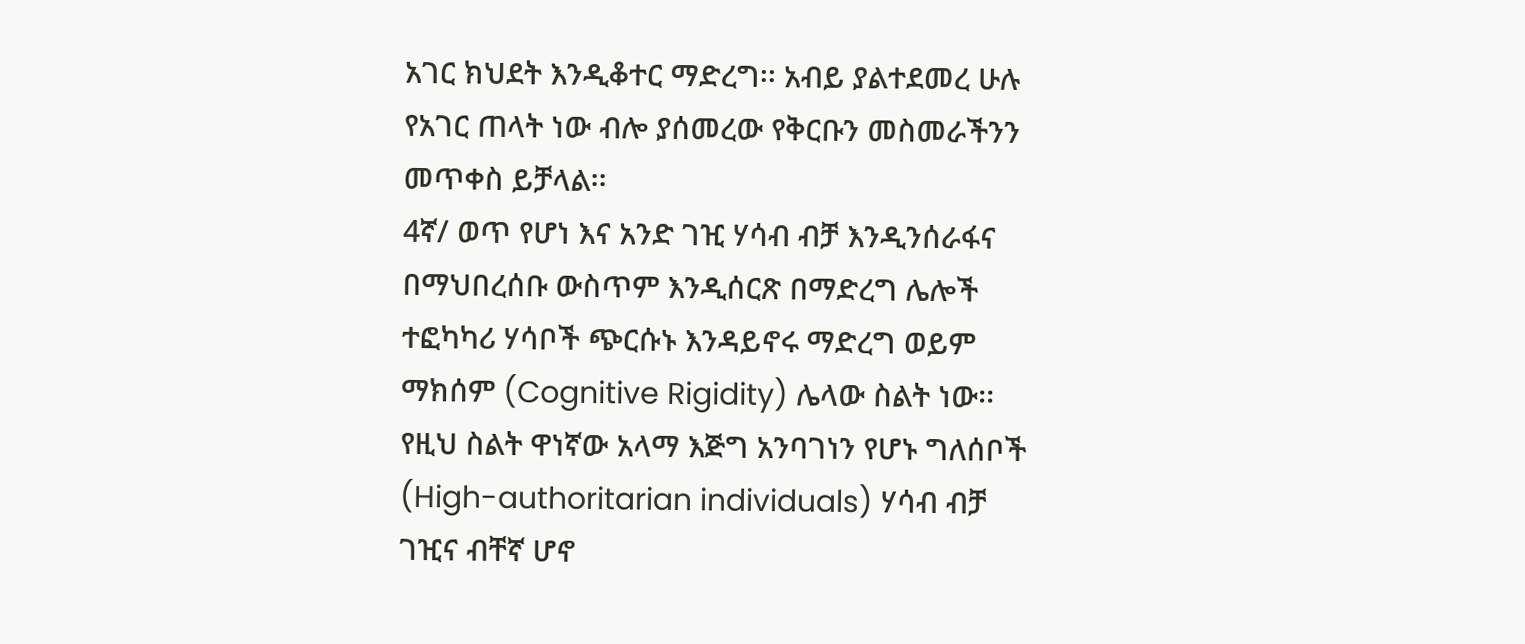አገር ክህደት እንዲቆተር ማድረግ፡፡ አብይ ያልተደመረ ሁሉ የአገር ጠላት ነው ብሎ ያሰመረው የቅርቡን መስመራችንን መጥቀስ ይቻላል፡፡
4ኛ/ ወጥ የሆነ እና አንድ ገዢ ሃሳብ ብቻ እንዲንሰራፋና በማህበረሰቡ ውስጥም እንዲሰርጽ በማድረግ ሌሎች ተፎካካሪ ሃሳቦች ጭርሱኑ እንዳይኖሩ ማድረግ ወይም ማክሰም (Cognitive Rigidity) ሌላው ስልት ነው፡፡ የዚህ ስልት ዋነኛው አላማ እጅግ አንባገነን የሆኑ ግለሰቦች (High-authoritarian individuals) ሃሳብ ብቻ ገዢና ብቸኛ ሆኖ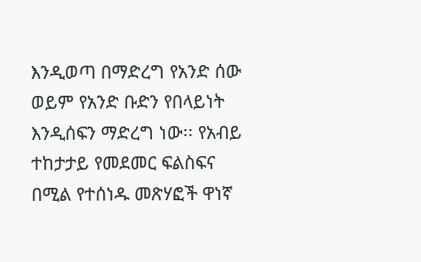እንዲወጣ በማድረግ የአንድ ሰው ወይም የአንድ ቡድን የበላይነት እንዲሰፍን ማድረግ ነው፡፡ የአብይ ተከታታይ የመደመር ፍልስፍና በሚል የተሰነዱ መጽሃፎች ዋነኛ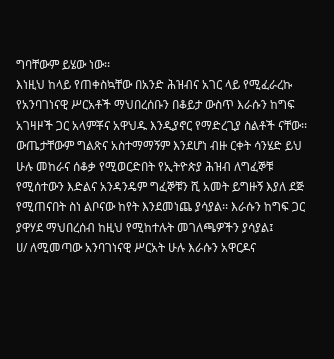ግባቸውም ይሄው ነው፡፡
እነዚህ ከላይ የጠቀስኳቸው በአንድ ሕዝብና አገር ላይ የሚፈራረኩ የአንባገነናዊ ሥርአቶች ማህበረሰቡን በቆይታ ውስጥ እራሱን ከግፍ አገዛዞች ጋር አላምቾና አዋህዱ እንዲያኖር የማድረጊያ ስልቶች ናቸው፡፡ ውጤታቸውም ግልጽና አስተማማኝም እንደሆነ ብዙ ርቀት ሳንሄድ ይህ ሁሉ መከራና ሰቆቃ የሚወርድበት የኢትዮጵያ ሕዝብ ለግፈኞቹ የሚሰተውን እድልና አንዳንዴም ግፈኞቹን ሺ አመት ይግዙኝ እያለ ደጅ የሚጠናበት ስነ ልቦናው ከየት እንደመነጨ ያሳያል፡፡ እራሱን ከግፍ ጋር ያዋሃደ ማህበረሰብ ከዚህ የሚከተሉት መገለጫዎችን ያሳያል፤
ሀ/ ለሚመጣው አንባገነናዊ ሥርአት ሁሉ እራሱን አዋርዶና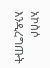አኮስሶ እንዲረግጡት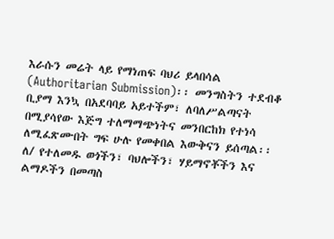እራሱን መሬት ላይ የማነጠፍ ባህሪ ይላበሳል (Authoritarian Submission)፡፡ መንግስትን ተደብቆ ቢያማ እንኳ በአደባባይ አይተችም፣ ለባለሥልጣናት በሚያሳየው እጅግ ተለማማጭነትና መንበርከክ የተነሳ ለሚፈጽሙበት ግፍ ሁሉ የመቀበል እውቅናን ይሰጣል፡፡
ለ/ የተለመዱ ወጎችን፣ ባህሎችን፣ ሃይማኖቾችን እና ልማዶችን በመጣስ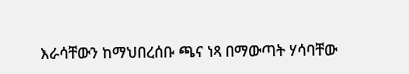እራሳቸውን ከማህበረሰቡ ጫና ነጻ በማውጣት ሃሳባቸው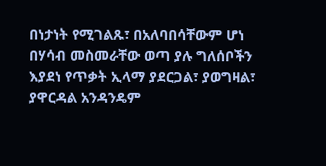በነታነት የሚገልጹ፣ በአለባበሳቸውም ሆነ በሃሳብ መስመራቸው ወጣ ያሉ ግለሰቦችን እያደነ የጥቃት ኢላማ ያደርጋል፣ ያወግዛል፣ ያዋርዳል አንዳንዴም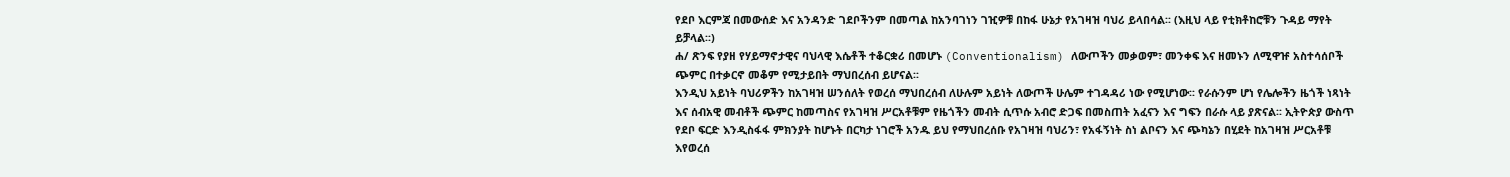የደቦ እርምጃ በመውሰድ እና አንዳንድ ገደቦችንም በመጣል ከአንባገነን ገዢዎቹ በከፋ ሁኔታ የአገዛዝ ባህሪ ይላበሳል፡፡ (እዚህ ላይ የቲክቶከሮቹን ጉዳይ ማየት ይቻላል፡፡)
ሐ/ ጽንፍ የያዘ የሃይማኖታዊና ባህላዊ እሴቶች ተቆርቋሪ በመሆኑ (Conventionalism) ለውጦችን መቃወም፣ መንቀፍ እና ዘመኑን ለሚዋዡ አስተሳሰቦች ጭምር በተቃርኖ መቆም የሚታይበት ማህበረሰብ ይሆናል፡፡
እንዲህ አይነት ባህሪዎችን ከአገዛዝ ሠንሰለት የወረሰ ማህበረሰብ ለሁሉም አይነት ለውጦች ሁሌም ተገዳዳሪ ነው የሚሆነው፡፡ የራሱንም ሆነ የሌሎችን ዜጎች ነጻነት እና ሰብአዊ መብቶች ጭምር ከመጣስና የአገዛዝ ሥርአቶቹም የዜጎችን መብት ሲጥሱ አብሮ ድጋፍ በመስጠት አፈናን እና ግፍን በራሱ ላይ ያጽናል፡፡ ኢትዮጵያ ውስጥ የደቦ ፍርድ እንዲስፋፋ ምክንያት ከሆኑት በርካታ ነገሮች አንዱ ይህ የማህበረሰቡ የአገዛዝ ባህሪን፣ የአፋኝነት ስነ ልቦናን እና ጭካኔን በሂደት ከአገዛዝ ሥርአቶቹ እየወረሰ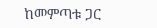ከመምጣቱ ጋር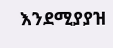እንደሚያያዝ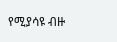የሚያሳዩ ብዙ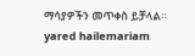ማሳያዎችን መጥቀስ ይቻላል፡፡ yared hailemariam